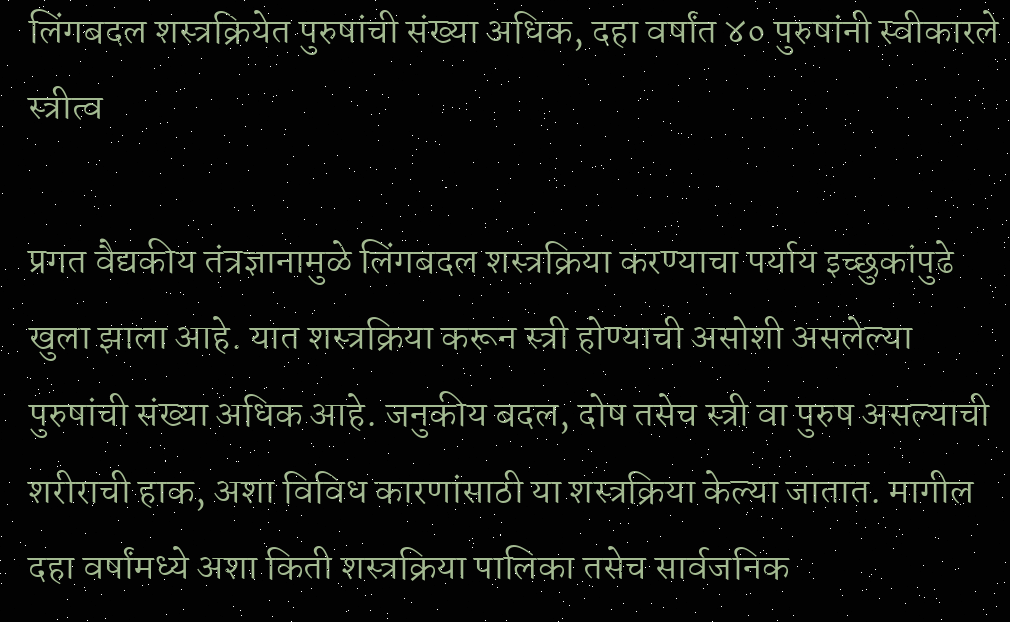लिंगबदल शस्त्रक्रियेत पुरुषांची संख्या अधिक, दहा वर्षांत ४० पुरुषांनी स्वीकारले स्त्रीत्व

प्रगत वैद्यकीय तंत्रज्ञानामुळे लिंगबदल शस्त्रक्रिया करण्याचा पर्याय इच्छुकांपुढे खुला झाला आहे. यात शस्त्रक्रिया करून स्त्री होण्याची असोशी असलेल्या पुरुषांची संख्या अधिक आहे. जनुकीय बदल, दोष तसेच स्त्री वा पुरुष असल्याची शरीराची हाक, अशा विविध कारणांसाठी या शस्त्रक्रिया केल्या जातात. मागील दहा वर्षांमध्ये अशा किती शस्त्रक्रिया पालिका तसेच सार्वजनिक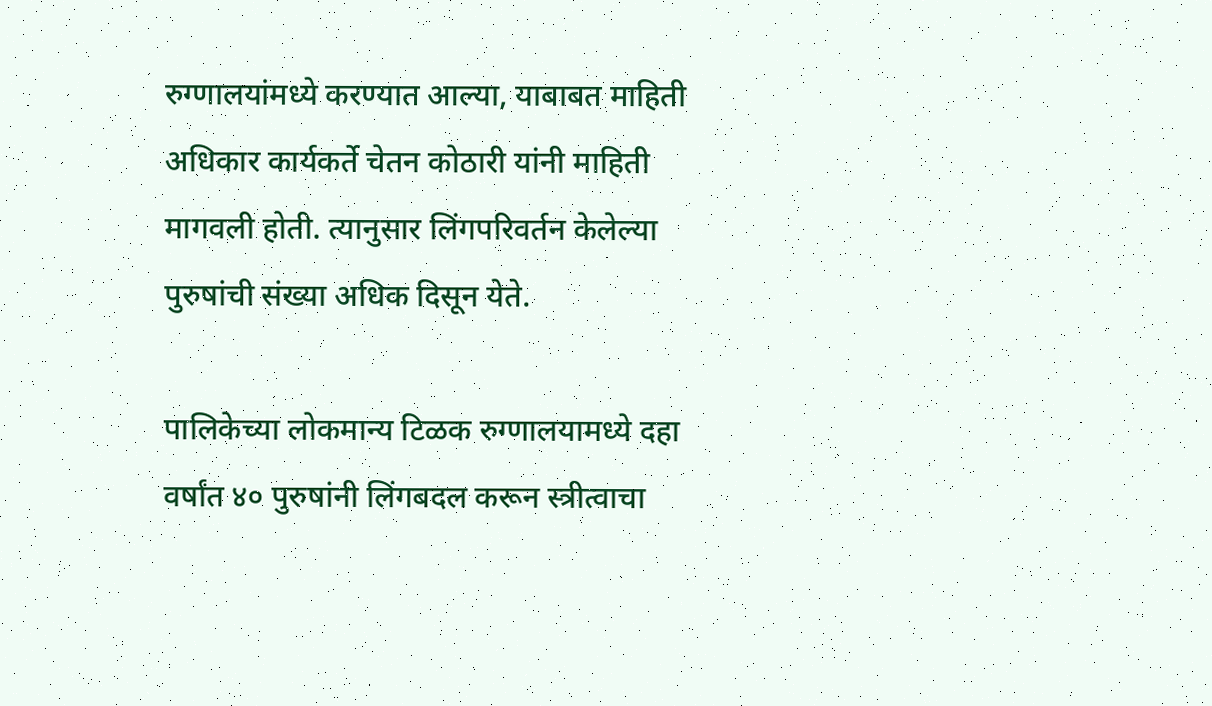रुग्णालयांमध्ये करण्यात आल्या, याबाबत माहिती अधिकार कार्यकर्ते चेतन कोठारी यांनी माहिती मागवली होती. त्यानुसार लिंगपरिवर्तन केलेल्या पुरुषांची संख्या अधिक दिसून येते.

पालिकेच्या लोकमान्य टिळक रुग्णालयामध्ये दहा वर्षांत ४० पुरुषांनी लिंगबदल करून स्त्रीत्वाचा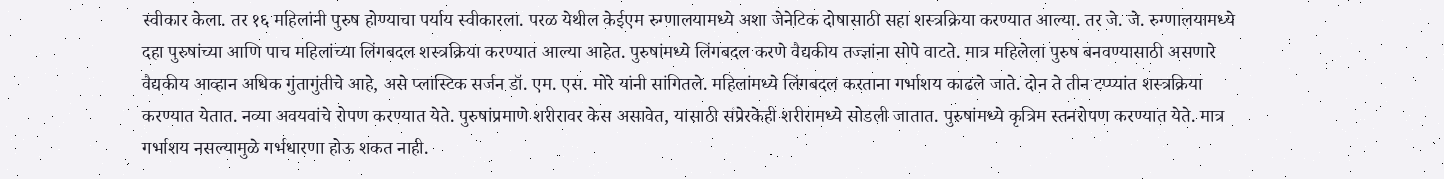स्वीकार केला. तर १६ महिलांनी पुरुष होण्याचा पर्याय स्वीकारला. परळ येथील केईएम रुग्णालयामध्ये अशा जेनेटिक दोषासाठी सहा शस्त्रक्रिया करण्यात आल्या. तर जे. जे. रुग्णालयामध्ये दहा पुरुषांच्या आणि पाच महिलांच्या लिंगबदल शस्त्रक्रिया करण्यात आल्या आहेत. पुरुषांमध्ये लिंगबदल करणे वैद्यकीय तज्ज्ञांना सोपे वाटते. मात्र महिलेला पुरुष बनवण्यासाठी असणारे वैद्यकीय आव्हान अधिक गुंतागुंतीचे आहे, असे प्लास्टिक सर्जन डॉ. एम. एस. मोरे यांनी सांगितले. महिलांमध्ये लिंगबदल करताना गर्भाशय काढले जाते. दोन ते तीन टप्प्यांत शस्त्रक्रिया करण्यात येतात. नव्या अवयवांचे रोपण करण्यात येते. पुरुषांप्रमाणे शरीरावर केस असावेत, यासाठी संप्रेरकेही शरीरामध्ये सोडली जातात. पुरुषांमध्ये कृत्रिम स्तनरोपण करण्यात येते. मात्र गर्भाशय नसल्यामुळे गर्भधारणा होऊ शकत नाही.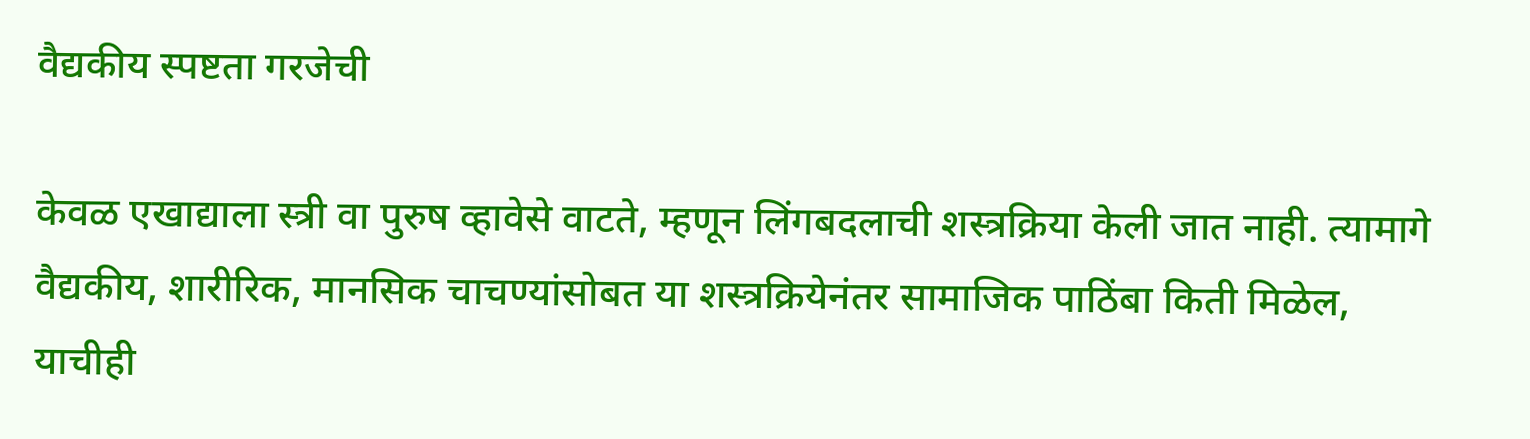वैद्यकीय स्पष्टता गरजेची

केवळ एखाद्याला स्त्री वा पुरुष व्हावेसे वाटते, म्हणून लिंगबदलाची शस्त्रक्रिया केली जात नाही. त्यामागे वैद्यकीय, शारीरिक, मानसिक चाचण्यांसोबत या शस्त्रक्रियेनंतर सामाजिक पाठिंबा किती मिळेल, याचीही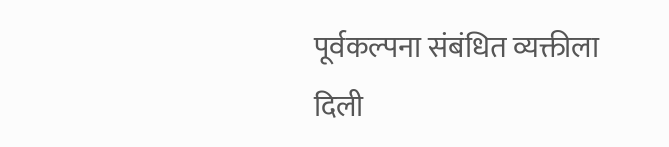पूर्वकल्पना संबंधित व्यक्तीला दिली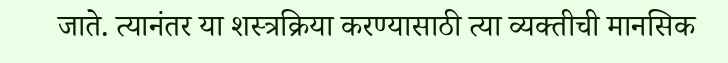जाते. त्यानंतर या शस्त्रक्रिया करण्यासाठी त्या व्यक्तीची मानसिक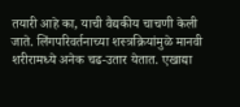तयारी आहे का, याची वैद्यकीय चाचणी केली जाते. लिंगपरिवर्तनाच्या शस्त्रक्रियांमुळे मानवी शरीरामध्ये अनेक चढ-उतार येतात. एखाद्या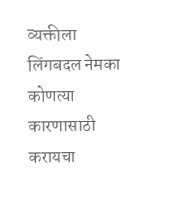व्यक्तीला लिंगबदल नेमका कोणत्या कारणासाठी करायचा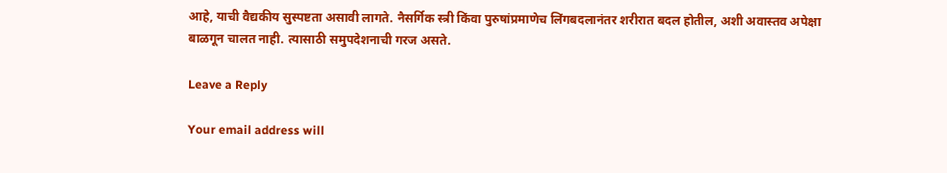आहे, याची वैद्यकीय सुस्पष्टता असावी लागते. नैसर्गिक स्त्री किंवा पुरुषांप्रमाणेच लिंगबदलानंतर शरीरात बदल होतील, अशी अवास्तव अपेक्षा बाळगून चालत नाही. त्यासाठी समुपदेशनाची गरज असते.

Leave a Reply

Your email address will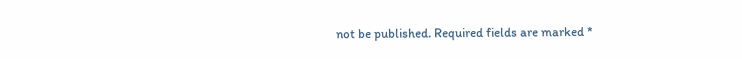not be published. Required fields are marked *